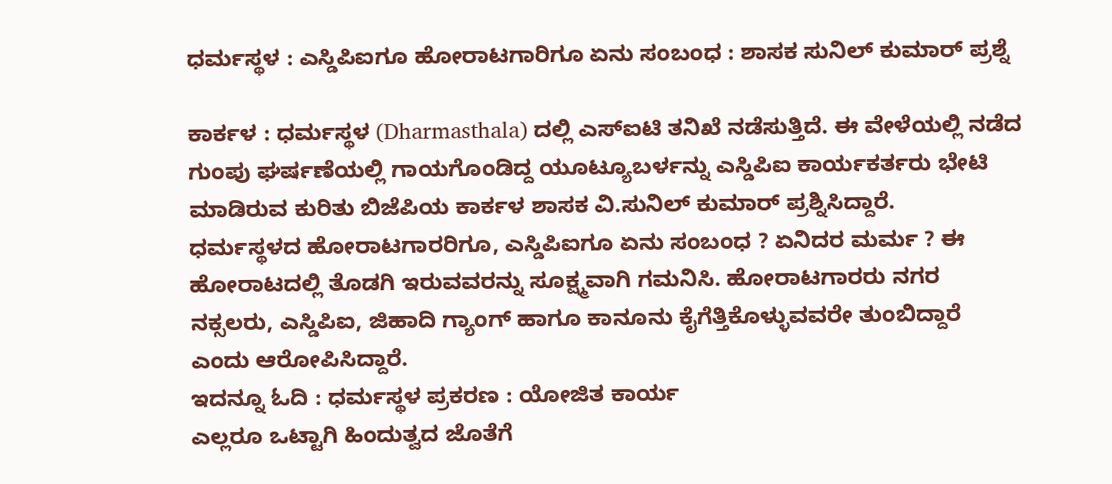ಧರ್ಮಸ್ಥಳ : ಎಸ್ಡಿಪಿಐಗೂ ಹೋರಾಟಗಾರಿಗೂ ಏನು ಸಂಬಂಧ : ಶಾಸಕ ಸುನಿಲ್ ಕುಮಾರ್ ಪ್ರಶ್ನೆ

ಕಾರ್ಕಳ : ಧರ್ಮಸ್ಥಳ (Dharmasthala) ದಲ್ಲಿ ಎಸ್ಐಟಿ ತನಿಖೆ ನಡೆಸುತ್ತಿದೆ. ಈ ವೇಳೆಯಲ್ಲಿ ನಡೆದ ಗುಂಪು ಘರ್ಷಣೆಯಲ್ಲಿ ಗಾಯಗೊಂಡಿದ್ದ ಯೂಟ್ಯೂಬರ್ಳನ್ನು ಎಸ್ಡಿಪಿಐ ಕಾರ್ಯಕರ್ತರು ಭೇಟಿ ಮಾಡಿರುವ ಕುರಿತು ಬಿಜೆಪಿಯ ಕಾರ್ಕಳ ಶಾಸಕ ವಿ.ಸುನಿಲ್ ಕುಮಾರ್ ಪ್ರಶ್ನಿಸಿದ್ದಾರೆ.
ಧರ್ಮಸ್ಥಳದ ಹೋರಾಟಗಾರರಿಗೂ, ಎಸ್ಡಿಪಿಐಗೂ ಏನು ಸಂಬಂಧ ? ಏನಿದರ ಮರ್ಮ ? ಈ ಹೋರಾಟದಲ್ಲಿ ತೊಡಗಿ ಇರುವವರನ್ನು ಸೂಕ್ಷ್ಮವಾಗಿ ಗಮನಿಸಿ. ಹೋರಾಟಗಾರರು ನಗರ ನಕ್ಸಲರು, ಎಸ್ಡಿಪಿಐ, ಜಿಹಾದಿ ಗ್ಯಾಂಗ್ ಹಾಗೂ ಕಾನೂನು ಕೈಗೆತ್ತಿಕೊಳ್ಳುವವರೇ ತುಂಬಿದ್ದಾರೆ ಎಂದು ಆರೋಪಿಸಿದ್ದಾರೆ.
ಇದನ್ನೂ ಓದಿ : ಧರ್ಮಸ್ಥಳ ಪ್ರಕರಣ : ಯೋಜಿತ ಕಾರ್ಯ
ಎಲ್ಲರೂ ಒಟ್ಟಾಗಿ ಹಿಂದುತ್ವದ ಜೊತೆಗೆ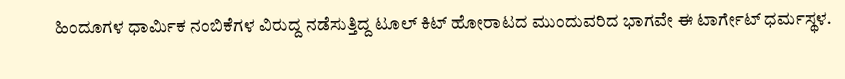ಹಿಂದೂಗಳ ಧಾರ್ಮಿಕ ನಂಬಿಕೆಗಳ ವಿರುದ್ದ ನಡೆಸುತ್ತಿದ್ದ ಟೂಲ್ ಕಿಟ್ ಹೋರಾಟದ ಮುಂದುವರಿದ ಭಾಗವೇ ಈ ಟಾರ್ಗೇಟ್ ಧರ್ಮಸ್ಥಳ.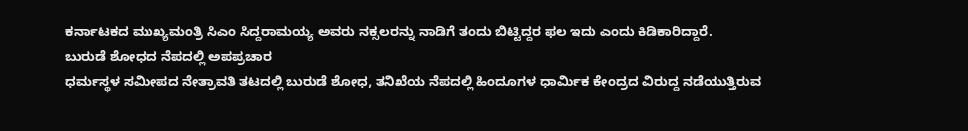ಕರ್ನಾಟಕದ ಮುಖ್ಯಮಂತ್ರಿ ಸಿಎಂ ಸಿದ್ದರಾಮಯ್ಯ ಅವರು ನಕ್ಸಲರನ್ನು ನಾಡಿಗೆ ತಂದು ಬಿಟ್ಟಿದ್ದರ ಫಲ ಇದು ಎಂದು ಕಿಡಿಕಾರಿದ್ದಾರೆ.
ಬುರುಡೆ ಶೋಧದ ನೆಪದಲ್ಲಿ ಅಪಪ್ರಚಾರ
ಧರ್ಮಸ್ಥಳ ಸಮೀಪದ ನೇತ್ರಾವತಿ ತಟದಲ್ಲಿ ಬುರುಡೆ ಶೋಧ, ತನಿಖೆಯ ನೆಪದಲ್ಲಿ ಹಿಂದೂಗಳ ಧಾರ್ಮಿಕ ಕೇಂದ್ರದ ವಿರುದ್ದ ನಡೆಯುತ್ತಿರುವ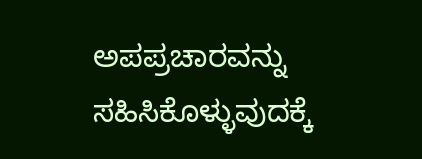ಅಪಪ್ರಚಾರವನ್ನು ಸಹಿಸಿಕೊಳ್ಳುವುದಕ್ಕೆ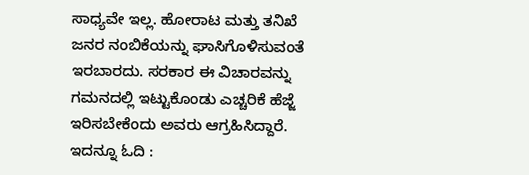ಸಾಧ್ಯವೇ ಇಲ್ಲ. ಹೋರಾಟ ಮತ್ತು ತನಿಖೆ ಜನರ ನಂಬಿಕೆಯನ್ನು ಘಾಸಿಗೊಳಿಸುವಂತೆ ಇರಬಾರದು. ಸರಕಾರ ಈ ವಿಚಾರವನ್ನು ಗಮನದಲ್ಲಿ ಇಟ್ಟುಕೊಂಡು ಎಚ್ಚರಿಕೆ ಹೆಜ್ಜೆ ಇರಿಸಬೇಕೆಂದು ಅವರು ಆಗ್ರಹಿಸಿದ್ದಾರೆ.
ಇದನ್ನೂ ಓದಿ :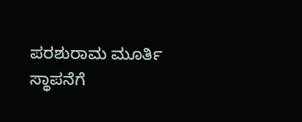ಪರಶುರಾಮ ಮೂರ್ತಿ ಸ್ಥಾಪನೆಗೆ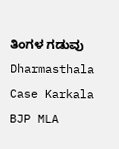ತಿಂಗಳ ಗಡುವು
Dharmasthala Case Karkala BJP MLA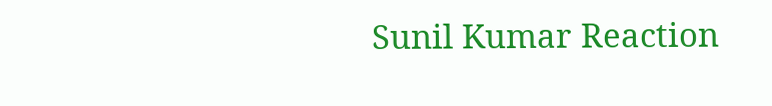Sunil Kumar Reaction